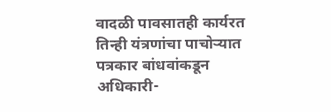वादळी पावसातही कार्यरत तिन्ही यंत्रणांचा पाचोऱ्यात पत्रकार बांधवांकडून अधिकारी-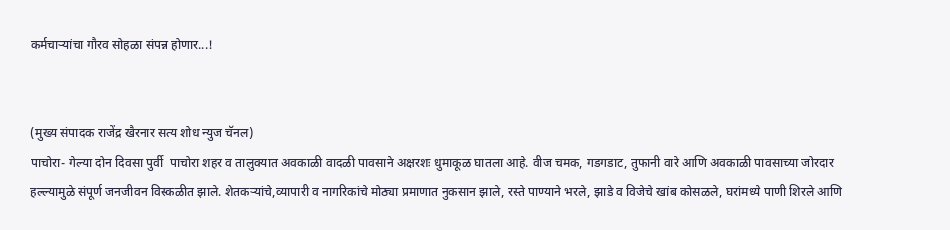कर्मचाऱ्यांचा गौरव सोहळा संपन्न होणार...!


(मुख्य संपादक राजेंद्र खैरनार सत्य शोध न्युज चॅनल)
पाचोरा- गेल्या दोन दिवसा पुर्वी  पाचोरा शहर व तालुक्यात अवकाळी वादळी पावसाने अक्षरशः धुमाकूळ घातला आहे. वीज चमक, गडगडाट, तुफानी वारे आणि अवकाळी पावसाच्या जोरदार हल्ल्यामुळे संपूर्ण जनजीवन विस्कळीत झाले. शेतकऱ्यांचे,व्यापारी व नागरिकांचे मोठ्या प्रमाणात नुकसान झाले, रस्ते पाण्याने भरले, झाडे व विजेचे खांब कोसळले, घरांमध्ये पाणी शिरले आणि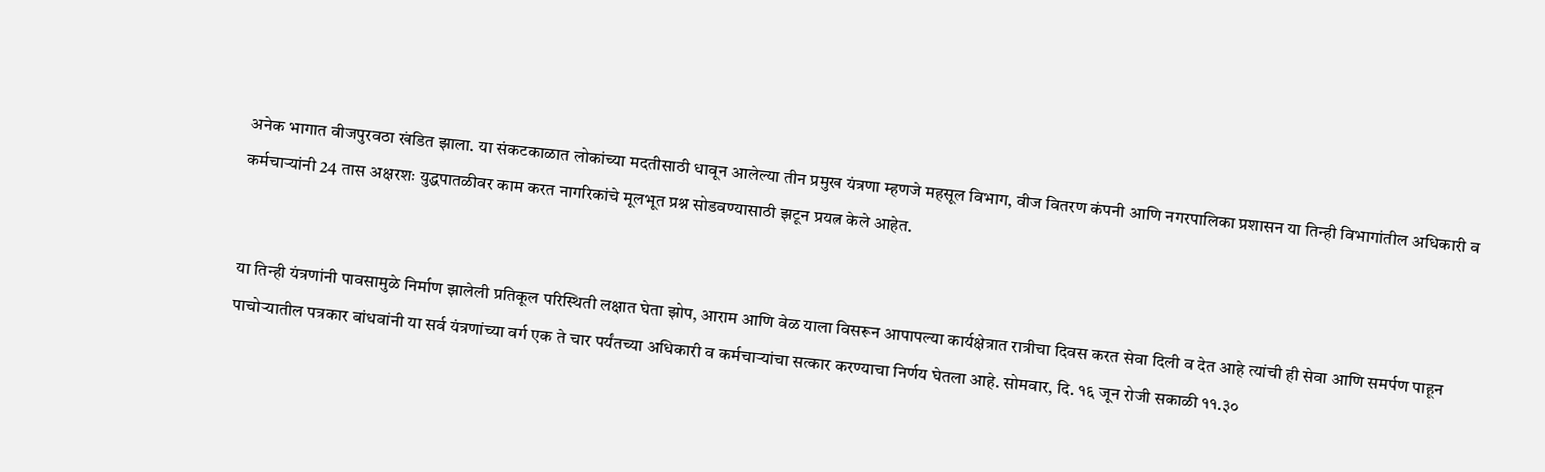अनेक भागात वीजपुरवठा खंडित झाला. या संकटकाळात लोकांच्या मदतीसाठी धावून आलेल्या तीन प्रमुख यंत्रणा म्हणजे महसूल विभाग, वीज वितरण कंपनी आणि नगरपालिका प्रशासन या तिन्ही विभागांतील अधिकारी व कर्मचाऱ्यांनी 24 तास अक्षरशः युद्धपातळीवर काम करत नागरिकांचे मूलभूत प्रश्न सोडवण्यासाठी झटून प्रयत्न केले आहेत.


या तिन्ही यंत्रणांनी पावसामुळे निर्माण झालेली प्रतिकूल परिस्थिती लक्षात घेता झोप, आराम आणि वेळ याला विसरून आपापल्या कार्यक्षेत्रात रात्रीचा दिवस करत सेवा दिली व देत आहे त्यांची ही सेवा आणि समर्पण पाहून पाचोऱ्यातील पत्रकार बांधवांनी या सर्व यंत्रणांच्या वर्ग एक ते चार पर्यंतच्या अधिकारी व कर्मचाऱ्यांचा सत्कार करण्याचा निर्णय घेतला आहे. सोमवार, दि. १६ जून रोजी सकाळी ११.३०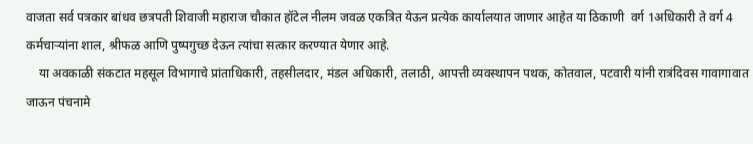वाजता सर्व पत्रकार बांधव छत्रपती शिवाजी महाराज चौकात हॉटेल नीलम जवळ एकत्रित येऊन प्रत्येक कार्यालयात जाणार आहेत या ठिकाणी  वर्ग 1अधिकारी ते वर्ग 4 कर्मचाऱ्यांना शाल, श्रीफळ आणि पुष्पगुच्छ देऊन त्यांचा सत्कार करण्यात येणार आहे.
    या अवकाळी संकटात महसूल विभागाचे प्रांताधिकारी, तहसीलदार, मंडल अधिकारी, तलाठी, आपत्ती व्यवस्थापन पथक, कोतवाल, पटवारी यांनी रात्रंदिवस गावागावात जाऊन पंचनामे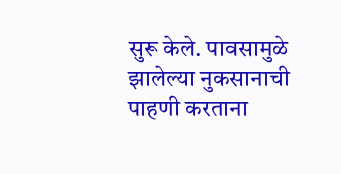सुरू केले. पावसामुळे झालेल्या नुकसानाची पाहणी करताना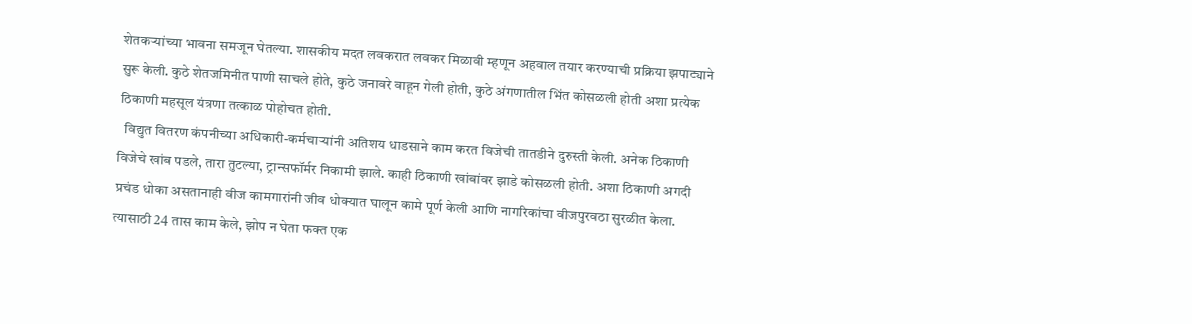शेतकऱ्यांच्या भावना समजून घेतल्या. शासकीय मदत लवकरात लवकर मिळावी म्हणून अहवाल तयार करण्याची प्रक्रिया झपाट्याने सुरू केली. कुठे शेतजमिनीत पाणी साचले होते, कुठे जनावरे वाहून गेली होती, कुठे अंगणातील भिंत कोसळली होती अशा प्रत्येक ठिकाणी महसूल यंत्रणा तत्काळ पोहोचत होती.
  विद्युत वितरण कंपनीच्या अधिकारी-कर्मचाऱ्यांनी अतिशय धाडसाने काम करत विजेची तातडीने दुरुस्ती केली. अनेक ठिकाणी विजेचे खांब पडले, तारा तुटल्या, ट्रान्सफॉर्मर निकामी झाले. काही ठिकाणी खांबांवर झाडे कोसळली होती. अशा ठिकाणी अगदी प्रचंड धोका असतानाही वीज कामगारांनी जीव धोक्यात घालून कामे पूर्ण केली आणि नागरिकांचा वीजपुरवठा सुरळीत केला. त्यासाठी 24 तास काम केले, झोप न घेता फक्त एक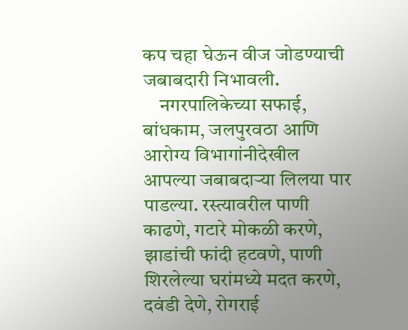कप चहा घेऊन वीज जोडण्याची जबाबदारी निभावली.
    नगरपालिकेच्या सफाई, बांधकाम, जलपुरवठा आणि आरोग्य विभागांनीदेखील आपल्या जबाबदाऱ्या लिलया पार पाडल्या. रस्त्यावरील पाणी काढणे, गटारे मोकळी करणे, झाडांची फांदी हटवणे, पाणी शिरलेल्या घरांमध्ये मदत करणे, दवंडी देणे, रोगराई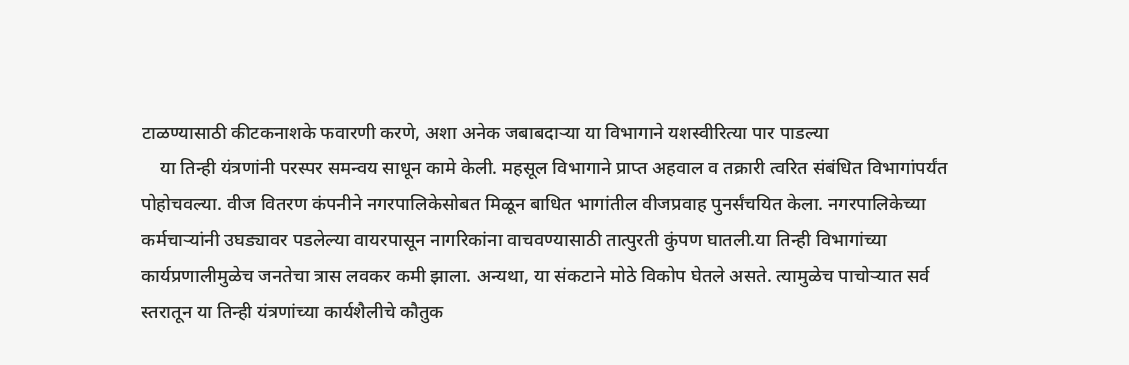टाळण्यासाठी कीटकनाशके फवारणी करणे, अशा अनेक जबाबदाऱ्या या विभागाने यशस्वीरित्या पार पाडल्या
    या तिन्ही यंत्रणांनी परस्पर समन्वय साधून कामे केली. महसूल विभागाने प्राप्त अहवाल व तक्रारी त्वरित संबंधित विभागांपर्यंत पोहोचवल्या. वीज वितरण कंपनीने नगरपालिकेसोबत मिळून बाधित भागांतील वीजप्रवाह पुनर्संचयित केला. नगरपालिकेच्या कर्मचाऱ्यांनी उघड्यावर पडलेल्या वायरपासून नागरिकांना वाचवण्यासाठी तात्पुरती कुंपण घातली.या तिन्ही विभागांच्या कार्यप्रणालीमुळेच जनतेचा त्रास लवकर कमी झाला. अन्यथा, या संकटाने मोठे विकोप घेतले असते. त्यामुळेच पाचोऱ्यात सर्व स्तरातून या तिन्ही यंत्रणांच्या कार्यशैलीचे कौतुक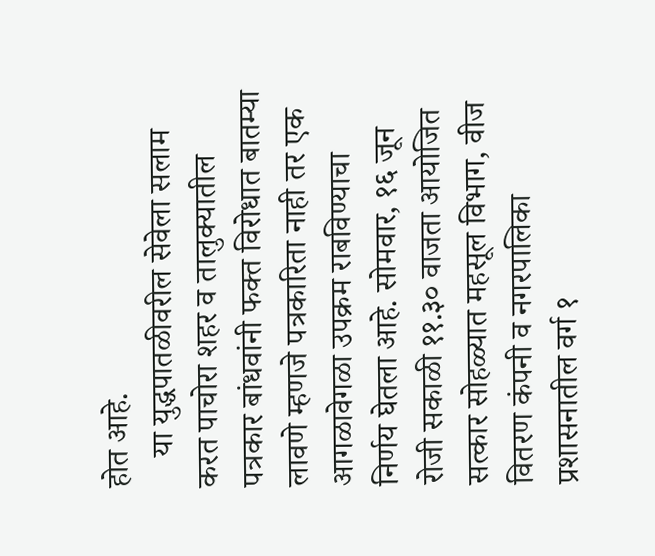होत आहे.
    या युद्धपातळीवरील सेवेला सलाम करत पाचोरा शहर व तालुक्यातील पत्रकार बांधवांनी फक्त विरोधात बातम्या लावणे म्हणजे पत्रकारिता नाही तर एक आगळावेगळा उपक्रम राबविण्याचा निर्णय घेतला आहे. सोमवार, १६ जून रोजी सकाळी ११.३० वाजता आयोजित सत्कार सोहळ्यात महसूल विभाग, वीज वितरण कंपनी व नगरपालिका प्रशासनातील वर्ग १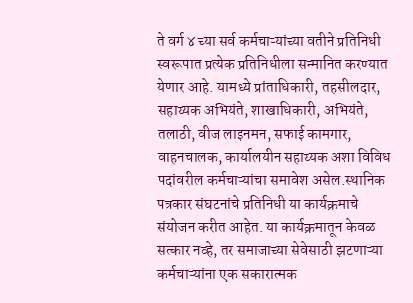ते वर्ग ४ च्या सर्व कर्मचाऱ्यांच्या वतीने प्रतिनिधी स्वरूपात प्रत्येक प्रतिनिधीला सन्मानित करण्यात येणार आहे. यामध्ये प्रांताधिकारी, तहसीलदार, सहाय्यक अभियंते, शाखाधिकारी, अभियंते, तलाठी, वीज लाइनमन, सफाई कामगार, वाहनचालक, कार्यालयीन सहाय्यक अशा विविध पदांवरील कर्मचाऱ्यांचा समावेश असेल.स्थानिक पत्रकार संघटनांचे प्रतिनिधी या कार्यक्रमाचे संयोजन करीत आहेत. या कार्यक्रमातून केवळ सत्कार नव्हे, तर समाजाच्या सेवेसाठी झटणाऱ्या कर्मचाऱ्यांना एक सकारात्मक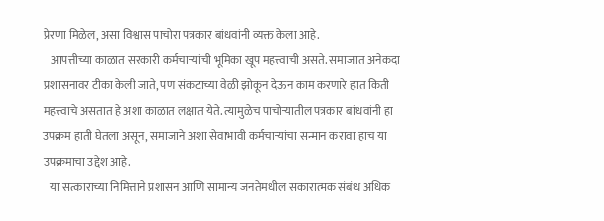प्रेरणा मिळेल, असा विश्वास पाचोरा पत्रकार बांधवांनी व्यक्त केला आहे.
   आपत्तीच्या काळात सरकारी कर्मचाऱ्यांची भूमिका खूप महत्त्वाची असते. समाजात अनेकदा प्रशासनावर टीका केली जाते, पण संकटाच्या वेळी झोकून देऊन काम करणारे हात किती महत्त्वाचे असतात हे अशा काळात लक्षात येते. त्यामुळेच पाचोऱ्यातील पत्रकार बांधवांनी हा उपक्रम हाती घेतला असून, समाजाने अशा सेवाभावी कर्मचाऱ्यांचा सन्मान करावा हाच या उपक्रमाचा उद्देश आहे.
   या सत्काराच्या निमित्ताने प्रशासन आणि सामान्य जनतेमधील सकारात्मक संबंध अधिक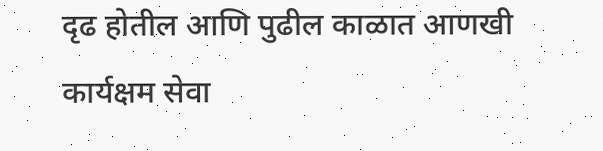दृढ होतील आणि पुढील काळात आणखी कार्यक्षम सेवा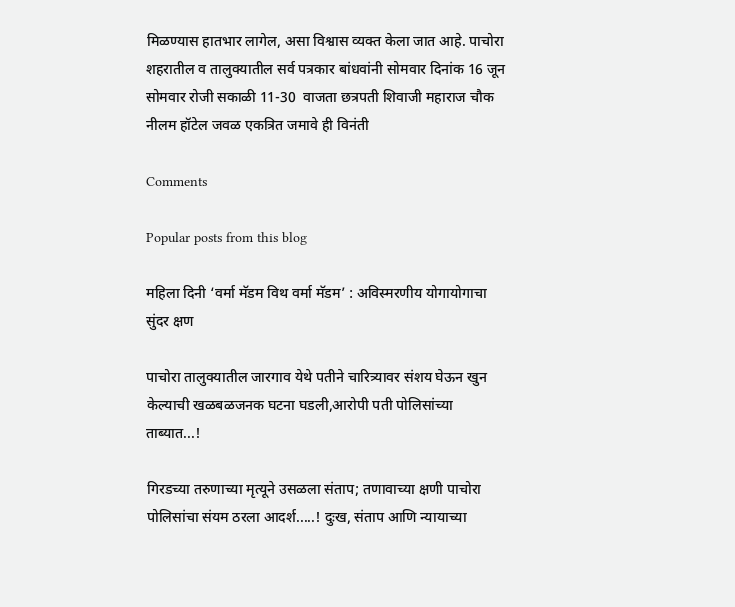मिळण्यास हातभार लागेल, असा विश्वास व्यक्त केला जात आहे. पाचोरा शहरातील व तालुक्यातील सर्व पत्रकार बांधवांनी सोमवार दिनांक 16 जून सोमवार रोजी सकाळी 11-30  वाजता छत्रपती शिवाजी महाराज चौक नीलम हॉटेल जवळ एकत्रित जमावे ही विनंती

Comments

Popular posts from this blog

महिला दिनी ‘वर्मा मॅडम विथ वर्मा मॅडम’ : अविस्मरणीय योगायोगाचा सुंदर क्षण

पाचोरा तालुक्यातील जारगाव येथे पतीने चारित्र्यावर संशय घेऊन खुन केल्याची खळबळजनक घटना घडली,आरोपी पती पोलिसांच्या ताब्यात...!

गिरडच्या तरुणाच्या मृत्यूने उसळला संताप; तणावाच्या क्षणी पाचोरा पोलिसांचा संयम ठरला आदर्श.....! दुःख, संताप आणि न्यायाच्या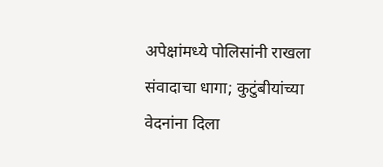अपेक्षांमध्ये पोलिसांनी राखला संवादाचा धागा; कुटुंबीयांच्या वेदनांना दिला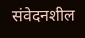संवेदनशील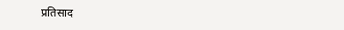प्रतिसाद